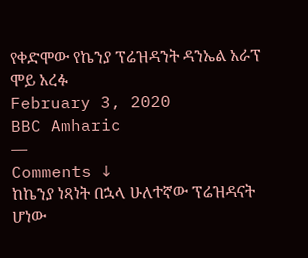የቀድሞው የኬንያ ፕሬዝዳንት ዳንኤል አራፕ ሞይ አረፉ
February 3, 2020
BBC Amharic
—
Comments ↓
ከኬንያ ነጻነት በኋላ ሁለተኛው ፕሬዝዳናት ሆነው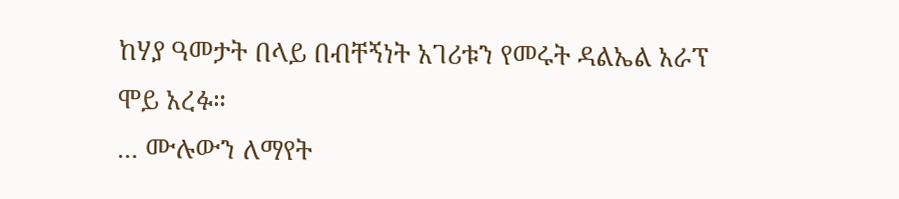ከሃያ ዓመታት በላይ በብቸኝነት አገሪቱን የመሩት ዳልኤል አራፕ ሞይ አረፉ።
... ሙሉውን ለማየት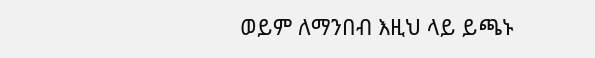ወይም ለማንበብ እዚህ ላይ ይጫኑ